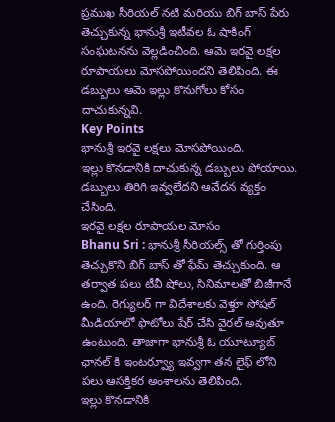ప్రముఖ సీరియల్ నటి మరియు బిగ్ బాస్ పేరు తెచ్చుకున్న భానుశ్రీ ఇటీవల ఓ షాకింగ్ సంఘటనను వెల్లడించింది. ఆమె ఇరవై లక్షల రూపాయలు మోసపోయిందని తెలిపింది. ఈ డబ్బులు ఆమె ఇల్లు కొనుగోలు కోసం దాచుకున్నవి.
Key Points
భానుశ్రీ ఇరవై లక్షలు మోసపోయింది.
ఇల్లు కొనడానికి దాచుకున్న డబ్బులు పోయాయి.
డబ్బులు తిరిగి ఇవ్వలేదని ఆవేదన వ్యక్తం చేసింది.
ఇరవై లక్షల రూపాయల మోసం
Bhanu Sri : భానుశ్రీ సీరియల్స్ తో గుర్తింపు తెచ్చుకొని బిగ్ బాస్ తో ఫేమ్ తెచ్చుకుంది. ఆ తర్వాత పలు టీవీ షోలు, సినిమాలతో బిజీగానే ఉంది. రెగ్యులర్ గా విదేశాలకు వెళ్తూ సోషల్ మీడియాలో ఫొటోలు షేర్ చేసి వైరల్ అవుతూ ఉంటుంది. తాజాగా భానుశ్రీ ఓ యూట్యూబ్ ఛానల్ కి ఇంటర్వ్యూ ఇవ్వగా తన లైఫ్ లోని పలు ఆసక్తికర అంశాలను తెలిపింది.
ఇల్లు కొనడానికి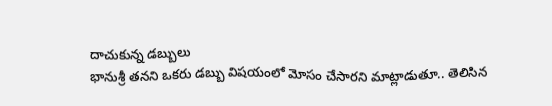దాచుకున్న డబ్బులు
భానుశ్రీ తనని ఒకరు డబ్బు విషయంలో మోసం చేసారని మాట్లాడుతూ.. తెలిసిన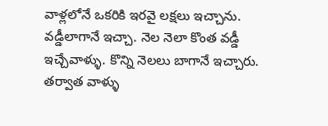వాళ్లలోనే ఒకరికి ఇరవై లక్షలు ఇచ్చాను. వడ్డీలాగానే ఇచ్చా. నెల నెలా కొంత వడ్డీ ఇచ్చేవాళ్ళు. కొన్ని నెలలు బాగానే ఇచ్చారు. తర్వాత వాళ్ళు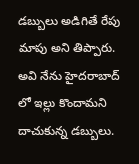డబ్బులు అడిగితే రేపు మాపు అని తిప్పారు. అవి నేను హైదరాబాద్ లో ఇల్లు కొందామని దాచుకున్న డబ్బులు.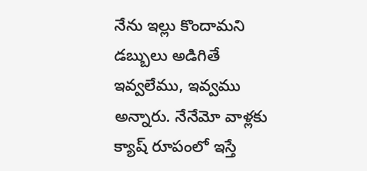నేను ఇల్లు కొందామని డబ్బులు అడిగితే ఇవ్వలేము, ఇవ్వము అన్నారు. నేనేమో వాళ్లకు క్యాష్ రూపంలో ఇస్తే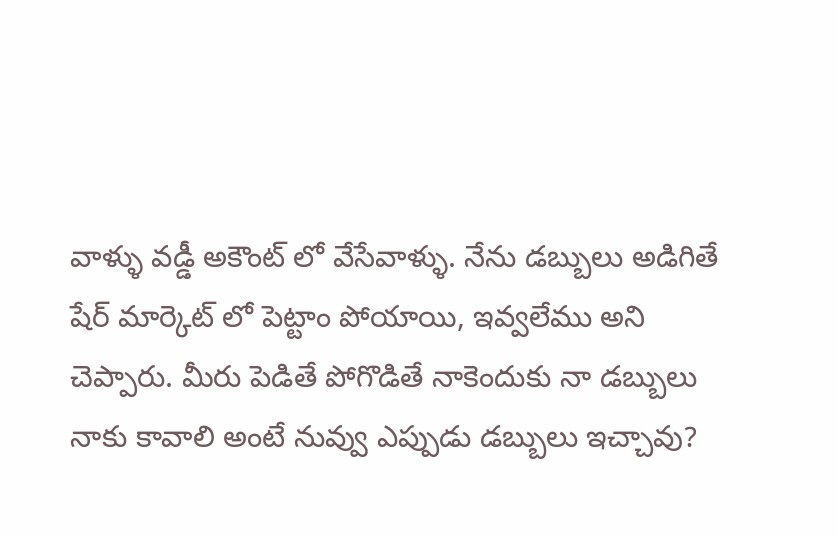వాళ్ళు వడ్డీ అకౌంట్ లో వేసేవాళ్ళు. నేను డబ్బులు అడిగితే షేర్ మార్కెట్ లో పెట్టాం పోయాయి, ఇవ్వలేము అని చెప్పారు. మీరు పెడితే పోగొడితే నాకెందుకు నా డబ్బులు నాకు కావాలి అంటే నువ్వు ఎప్పుడు డబ్బులు ఇచ్చావు?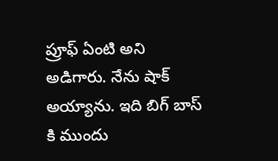ప్రూఫ్ ఏంటి అని అడిగారు. నేను షాక్ అయ్యాను. ఇది బిగ్ బాస్ కి ముందు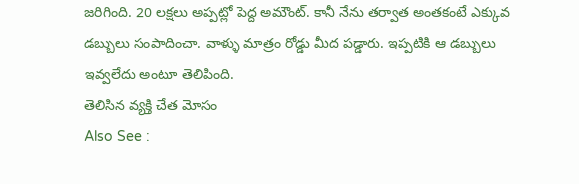జరిగింది. 20 లక్షలు అప్పట్లో పెద్ద అమౌంట్. కానీ నేను తర్వాత అంతకంటే ఎక్కువ డబ్బులు సంపాదించా. వాళ్ళు మాత్రం రోడ్డు మీద పడ్డారు. ఇప్పటికి ఆ డబ్బులు ఇవ్వలేదు అంటూ తెలిపింది.
తెలిసిన వ్యక్తి చేత మోసం
Also See :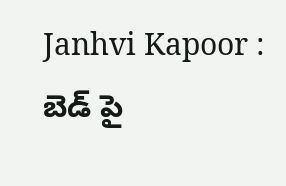Janhvi Kapoor : బెడ్ పై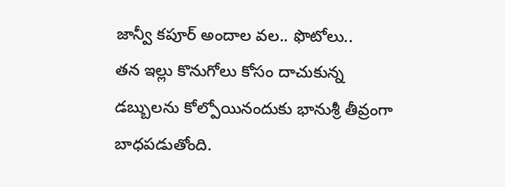జాన్వీ కపూర్ అందాల వల.. ఫొటోలు..
తన ఇల్లు కొనుగోలు కోసం దాచుకున్న డబ్బులను కోల్పోయినందుకు భానుశ్రీ తీవ్రంగా బాధపడుతోంది.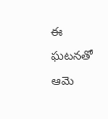ఈ ఘటనతో ఆమె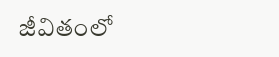జీవితంలో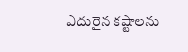ఎదురైన కష్టాలను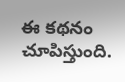ఈ కథనం చూపిస్తుంది.